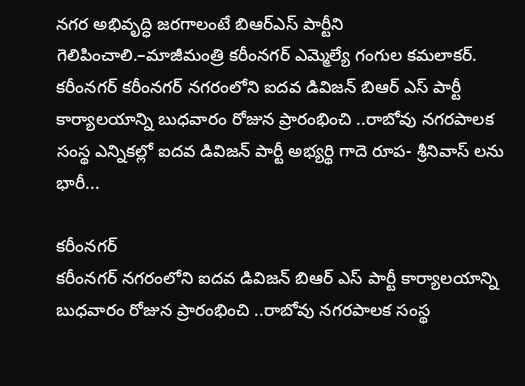నగర అభివృద్ధి జరగాలంటే బిఆర్ఎస్ పార్టీని గెలిపించాలి.–మాజీమంత్రి కరీంనగర్ ఎమ్మెల్యే గంగుల కమలాకర్.
కరీంనగర్ కరీంనగర్ నగరంలోని ఐదవ డివిజన్ బిఆర్ ఎస్ పార్టీ కార్యాలయాన్ని బుధవారం రోజున ప్రారంభించి ..రాబోవు నగరపాలక సంస్థ ఎన్నికల్లో ఐదవ డివిజన్ పార్టీ అభ్యర్థి గాదె రూప- శ్రీనివాస్ లను భారీ...

కరీంనగర్
కరీంనగర్ నగరంలోని ఐదవ డివిజన్ బిఆర్ ఎస్ పార్టీ కార్యాలయాన్ని బుధవారం రోజున ప్రారంభించి ..రాబోవు నగరపాలక సంస్థ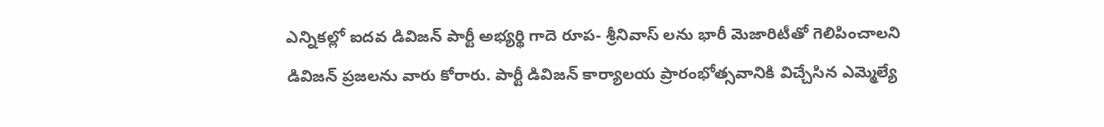ఎన్నికల్లో ఐదవ డివిజన్ పార్టీ అభ్యర్థి గాదె రూప- శ్రీనివాస్ లను భారీ మెజారిటీతో గెలిపించాలని డివిజన్ ప్రజలను వారు కోరారు. పార్టీ డివిజన్ కార్యాలయ ప్రారంభోత్సవానికి విచ్చేసిన ఎమ్మెల్యే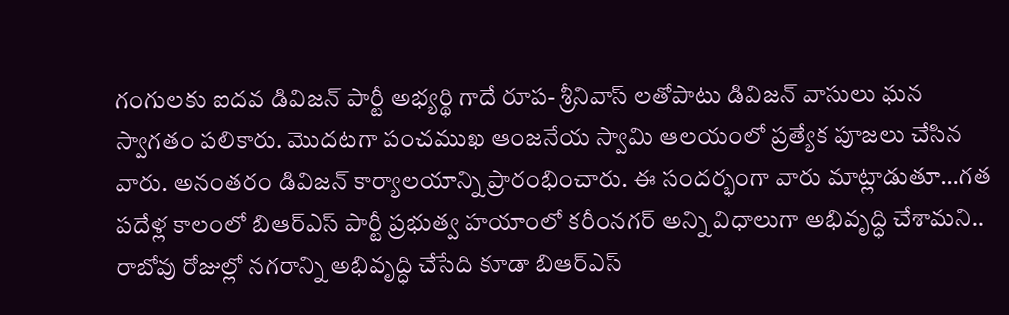గంగులకు ఐదవ డివిజన్ పార్టీ అభ్యర్థి గాదే రూప- శ్రీనివాస్ లతోపాటు డివిజన్ వాసులు ఘన స్వాగతం పలికారు. మొదటగా పంచముఖ ఆంజనేయ స్వామి ఆలయంలో ప్రత్యేక పూజలు చేసిన వారు. అనంతరం డివిజన్ కార్యాలయాన్ని ప్రారంభించారు. ఈ సందర్భంగా వారు మాట్లాడుతూ…గత పదేళ్ల కాలంలో బిఆర్ఎస్ పార్టీ ప్రభుత్వ హయాంలో కరీంనగర్ అన్ని విధాలుగా అభివృద్ధి చేశామని.. రాబోవు రోజుల్లో నగరాన్ని అభివృద్ధి చేసేది కూడా బిఆర్ఎస్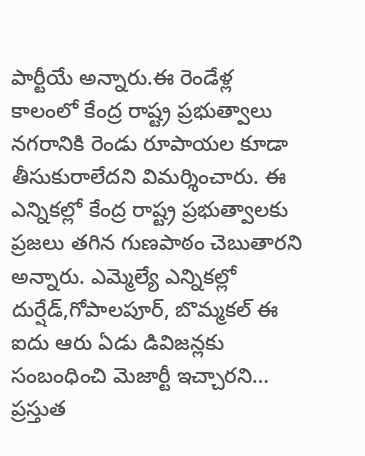పార్టీయే అన్నారు.ఈ రెండేళ్ల కాలంలో కేంద్ర రాష్ట్ర ప్రభుత్వాలు నగరానికి రెండు రూపాయల కూడా తీసుకురాలేదని విమర్శించారు. ఈ ఎన్నికల్లో కేంద్ర రాష్ట్ర ప్రభుత్వాలకు ప్రజలు తగిన గుణపాఠం చెబుతారని అన్నారు. ఎమ్మెల్యే ఎన్నికల్లో దుర్షేడ్,గోపాలపూర్, బొమ్మకల్ ఈ ఐదు ఆరు ఏడు డివిజన్లకు సంబంధించి మెజార్టీ ఇచ్చారని… ప్రస్తుత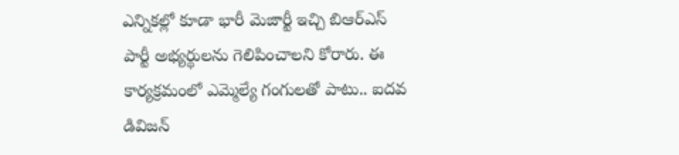ఎన్నికల్లో కూడా భారీ మెజార్టీ ఇచ్చి బిఆర్ఎస్ పార్టీ అభ్యర్థులను గెలిపించాలని కోరారు. ఈ కార్యక్రమంలో ఎమ్మెల్యే గంగులతో పాటు.. ఐదవ డివిజన్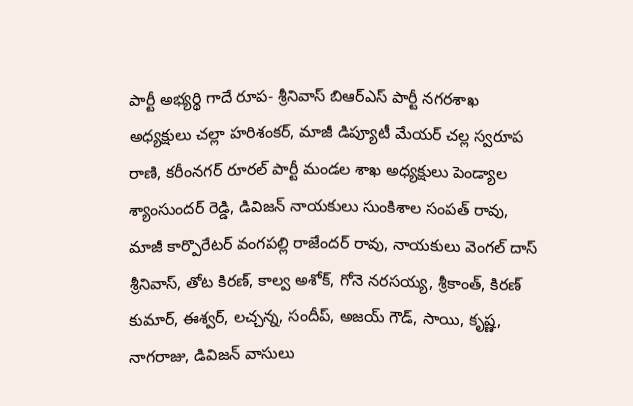పార్టీ అభ్యర్థి గాదే రూప- శ్రీనివాస్ బిఆర్ఎస్ పార్టీ నగరశాఖ అధ్యక్షులు చల్లా హరిశంకర్, మాజీ డిప్యూటీ మేయర్ చల్ల స్వరూప రాణి, కరీంనగర్ రూరల్ పార్టీ మండల శాఖ అధ్యక్షులు పెండ్యాల శ్యాంసుందర్ రెడ్డి, డివిజన్ నాయకులు సుంకిశాల సంపత్ రావు, మాజీ కార్పొరేటర్ వంగపల్లి రాజేందర్ రావు, నాయకులు వెంగల్ దాస్ శ్రీనివాస్, తోట కిరణ్, కాల్వ అశోక్, గోనె నరసయ్య, శ్రీకాంత్, కిరణ్ కుమార్, ఈశ్వర్, లచ్చన్న, సందీప్, అజయ్ గౌడ్, సాయి, కృష్ణ, నాగరాజు, డివిజన్ వాసులు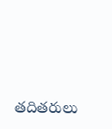తదితరులు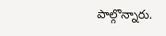పాల్గొన్నారు.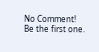No Comment! Be the first one.